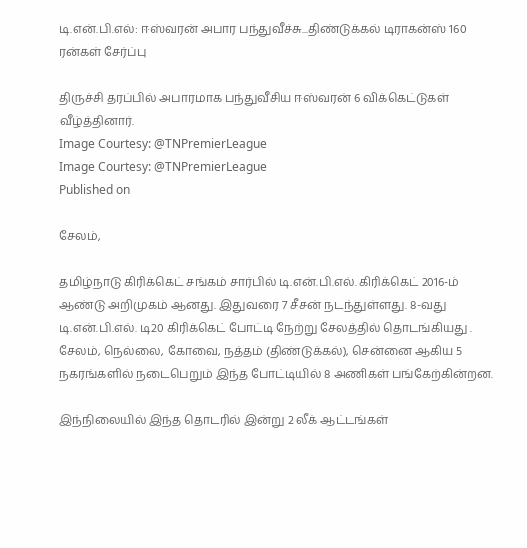டி.என்.பி.எல்: ஈஸ்வரன் அபார பந்துவீச்சு...திண்டுக்கல் டிராகன்ஸ் 160 ரன்கள் சேர்ப்பு

திருச்சி தரப்பில் அபாரமாக பந்துவீசிய ஈஸ்வரன் 6 விக்கெட்டுகள் வீழ்த்தினார்.
Image Courtesy: @TNPremierLeague
Image Courtesy: @TNPremierLeague
Published on

சேலம்,

தமிழ்நாடு கிரிக்கெட் சங்கம் சார்பில் டி.என்.பி.எல். கிரிக்கெட் 2016-ம் ஆண்டு அறிமுகம் ஆனது. இதுவரை 7 சீசன் நடந்துள்ளது. 8-வது டி.என்.பி.எல். டி20 கிரிக்கெட் போட்டி நேற்று சேலத்தில் தொடங்கியது . சேலம், நெல்லை, கோவை, நத்தம் (திண்டுக்கல்), சென்னை ஆகிய 5 நகரங்களில் நடைபெறும் இந்த போட்டியில் 8 அணிகள் பங்கேற்கின்றன.

இந்நிலையில் இந்த தொடரில் இன்று 2 லீக் ஆட்டங்கள்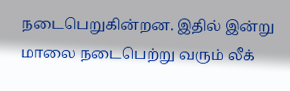நடைபெறுகின்றன. இதில் இன்று மாலை நடைபெற்று வரும் லீக்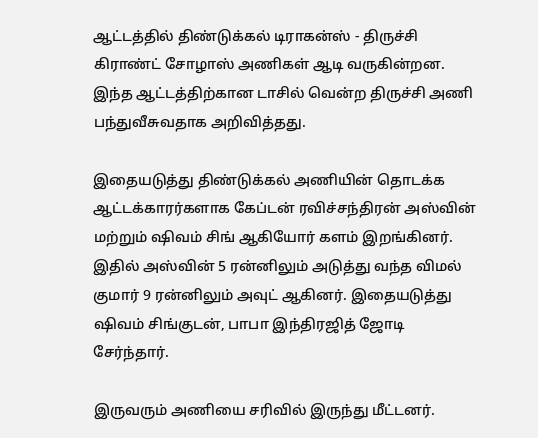ஆட்டத்தில் திண்டுக்கல் டிராகன்ஸ் - திருச்சி கிராண்ட் சோழாஸ் அணிகள் ஆடி வருகின்றன. இந்த ஆட்டத்திற்கான டாசில் வென்ற திருச்சி அணி பந்துவீசுவதாக அறிவித்தது.

இதையடுத்து திண்டுக்கல் அணியின் தொடக்க ஆட்டக்காரர்களாக கேப்டன் ரவிச்சந்திரன் அஸ்வின் மற்றும் ஷிவம் சிங் ஆகியோர் களம் இறங்கினர். இதில் அஸ்வின் 5 ரன்னிலும் அடுத்து வந்த விமல் குமார் 9 ரன்னிலும் அவுட் ஆகினர். இதையடுத்து ஷிவம் சிங்குடன், பாபா இந்திரஜித் ஜோடி சேர்ந்தார்.

இருவரும் அணியை சரிவில் இருந்து மீட்டனர்.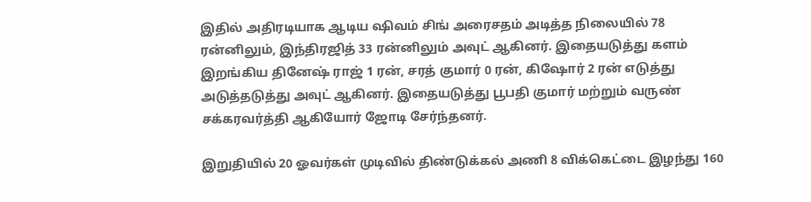இதில் அதிரடியாக ஆடிய ஷிவம் சிங் அரைசதம் அடித்த நிலையில் 78 ரன்னிலும், இந்திரஜித் 33 ரன்னிலும் அவுட் ஆகினர். இதையடுத்து களம் இறங்கிய தினேஷ் ராஜ் 1 ரன், சரத் குமார் 0 ரன், கிஷோர் 2 ரன் எடுத்து அடுத்தடுத்து அவுட் ஆகினர். இதையடுத்து பூபதி குமார் மற்றும் வருண் சக்கரவர்த்தி ஆகியோர் ஜோடி சேர்ந்தனர்.

இறுதியில் 20 ஓவர்கள் முடிவில் திண்டுக்கல் அணி 8 விக்கெட்டை இழந்து 160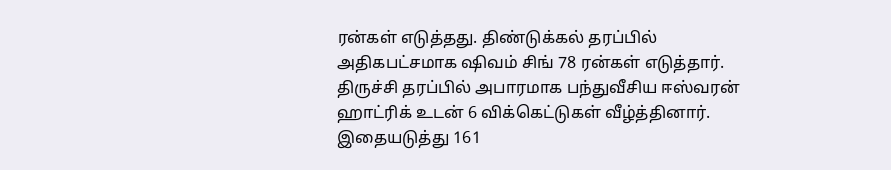ரன்கள் எடுத்தது. திண்டுக்கல் தரப்பில் அதிகபட்சமாக ஷிவம் சிங் 78 ரன்கள் எடுத்தார். திருச்சி தரப்பில் அபாரமாக பந்துவீசிய ஈஸ்வரன் ஹாட்ரிக் உடன் 6 விக்கெட்டுகள் வீழ்த்தினார். இதையடுத்து 161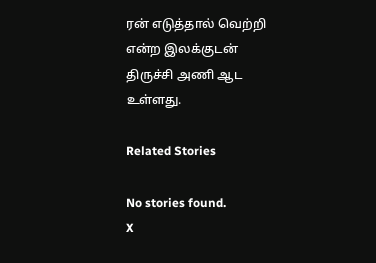ரன் எடுத்தால் வெற்றி என்ற இலக்குடன் திருச்சி அணி ஆட உள்ளது.

Related Stories

No stories found.
X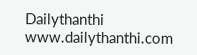Dailythanthi
www.dailythanthi.com